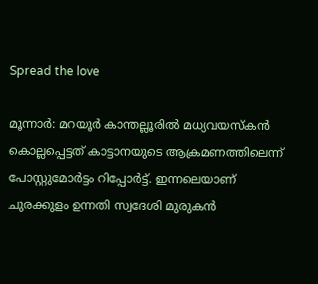Spread the love

മൂന്നാർ: മറയൂർ കാന്തല്ലൂരില്‍ മധ്യവയസ്കൻ കൊല്ലപ്പെട്ടത് കാട്ടാനയുടെ ആക്രമണത്തിലെന്ന് പോസ്റ്റുമോർട്ടം റിപ്പോർട്ട്. ഇന്നലെയാണ് ചുരക്കുളം ഉന്നതി സ്വദേശി മുരുകൻ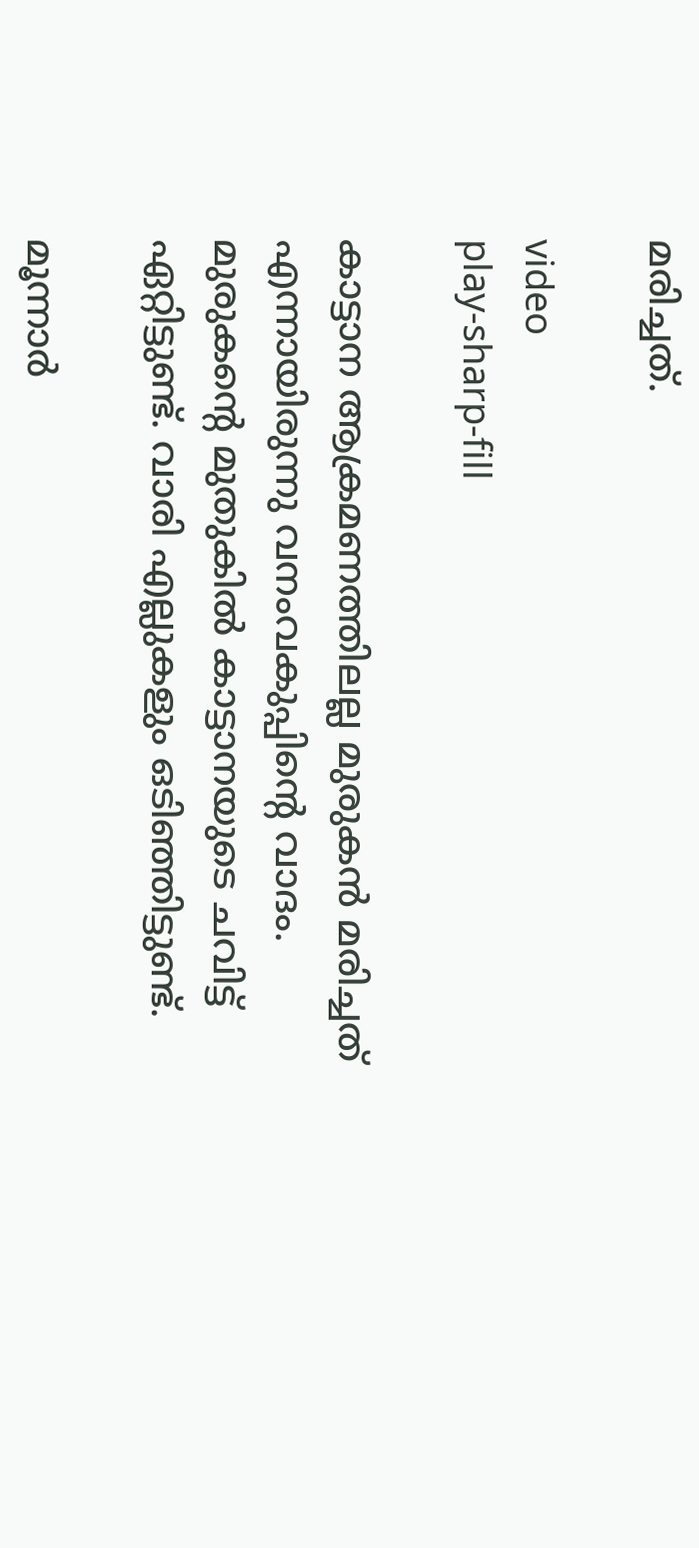മരിച്ചത്.

video
play-sharp-fill

കാട്ടാന ആക്രമണത്തിലല്ല മുരുകൻ മരിച്ചത് എന്നായിരുന്നു വനംവകുപ്പിന്റെ വാദം. മുരുകന്റെ മുതുകില്‍ കാട്ടാനയുടെ ചവിട്ട് ഏറ്റിട്ടുണ്ട്. വാരി എല്ലുകളും ഒടിഞ്ഞിട്ടുണ്ട്.

മൂന്നാർ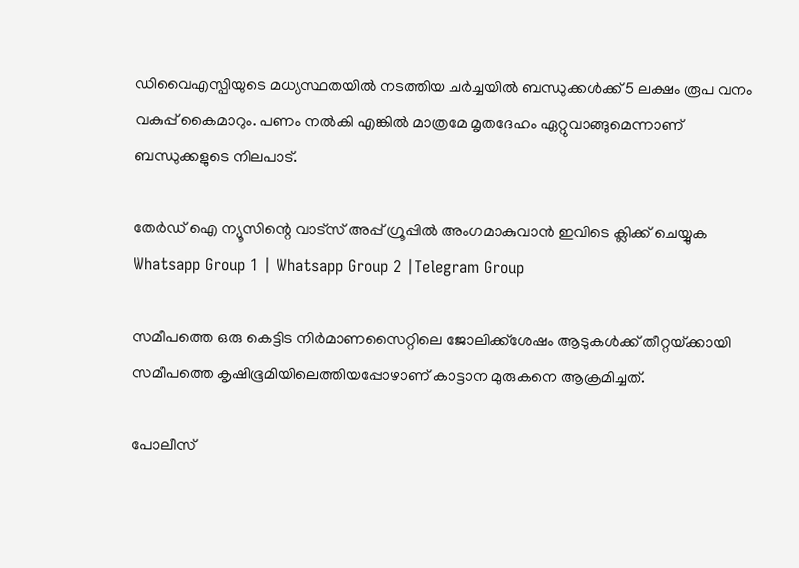ഡിവൈഎസ്പിയുടെ മധ്യസ്ഥതയില്‍ നടത്തിയ ചർച്ചയില്‍ ബന്ധുക്കള്‍ക്ക് 5 ലക്ഷം രൂപ വനം വകുപ്പ് കൈമാറും. പണം നല്‍കി എങ്കില്‍ മാത്രമേ മൃതദേഹം ഏറ്റുവാങ്ങുമെന്നാണ് ബന്ധുക്കളുടെ നിലപാട്.

തേർഡ് ഐ ന്യൂസിന്റെ വാട്സ് അപ്പ് ഗ്രൂപ്പിൽ അംഗമാകുവാൻ ഇവിടെ ക്ലിക്ക് ചെയ്യുക
Whatsapp Group 1 | Whatsapp Group 2 |Telegram Group

സമീപത്തെ ഒരു കെട്ടിട നിർമാണസൈറ്റിലെ ജോലിക്ക്‌ശേഷം ആടുകള്‍ക്ക് തീറ്റയ്‌ക്കായി സമീപത്തെ കൃഷിഭൂമിയിലെത്തിയപ്പോഴാണ് കാട്ടാന മുരുകനെ ആക്രമിച്ചത്.

പോലീസ്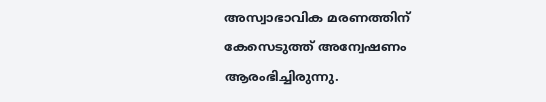അസ്വാഭാവിക മരണത്തിന് കേസെടുത്ത് അന്വേഷണം ആരംഭിച്ചിരുന്നു.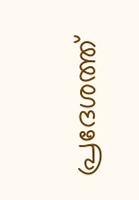പ്രദേശത്ത്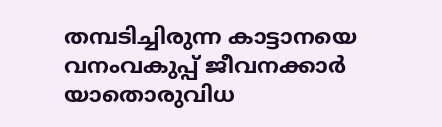തമ്പടിച്ചിരുന്ന കാട്ടാനയെ വനംവകുപ്പ് ജീവനക്കാർ യാതൊരുവിധ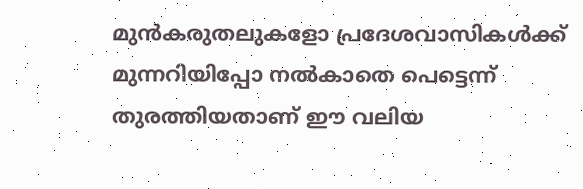മുൻകരുതലുകളോ പ്രദേശവാസികള്‍ക്ക് മുന്നറിയിപ്പോ നല്‍കാതെ പെട്ടെന്ന് തുരത്തിയതാണ് ഈ വലിയ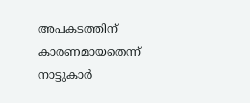അപകടത്തിന് കാരണമായതെന്ന് നാട്ടുകാർ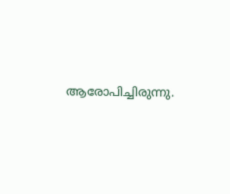ആരോപിച്ചിരുന്നു.